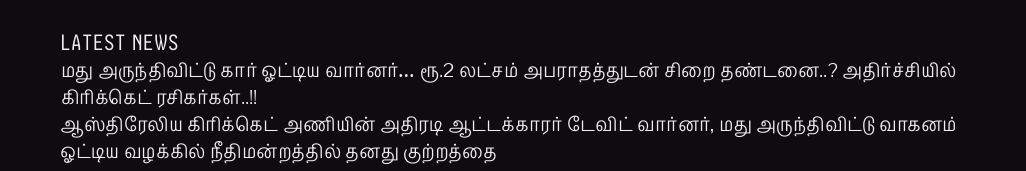LATEST NEWS
மது அருந்திவிட்டு கார் ஓட்டிய வார்னர்… ரூ.2 லட்சம் அபராதத்துடன் சிறை தண்டனை..? அதிர்ச்சியில் கிரிக்கெட் ரசிகர்கள்..!!
ஆஸ்திரேலிய கிரிக்கெட் அணியின் அதிரடி ஆட்டக்காரர் டேவிட் வார்னர், மது அருந்திவிட்டு வாகனம் ஓட்டிய வழக்கில் நீதிமன்றத்தில் தனது குற்றத்தை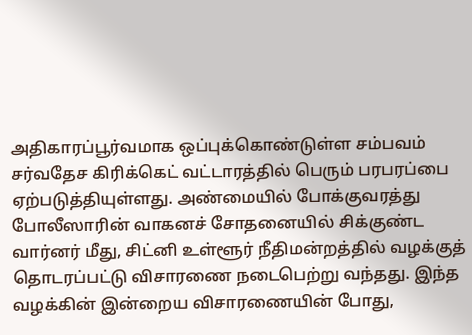அதிகாரப்பூர்வமாக ஒப்புக்கொண்டுள்ள சம்பவம் சர்வதேச கிரிக்கெட் வட்டாரத்தில் பெரும் பரபரப்பை ஏற்படுத்தியுள்ளது. அண்மையில் போக்குவரத்து போலீஸாரின் வாகனச் சோதனையில் சிக்குண்ட வார்னர் மீது, சிட்னி உள்ளூர் நீதிமன்றத்தில் வழக்குத் தொடரப்பட்டு விசாரணை நடைபெற்று வந்தது. இந்த வழக்கின் இன்றைய விசாரணையின் போது,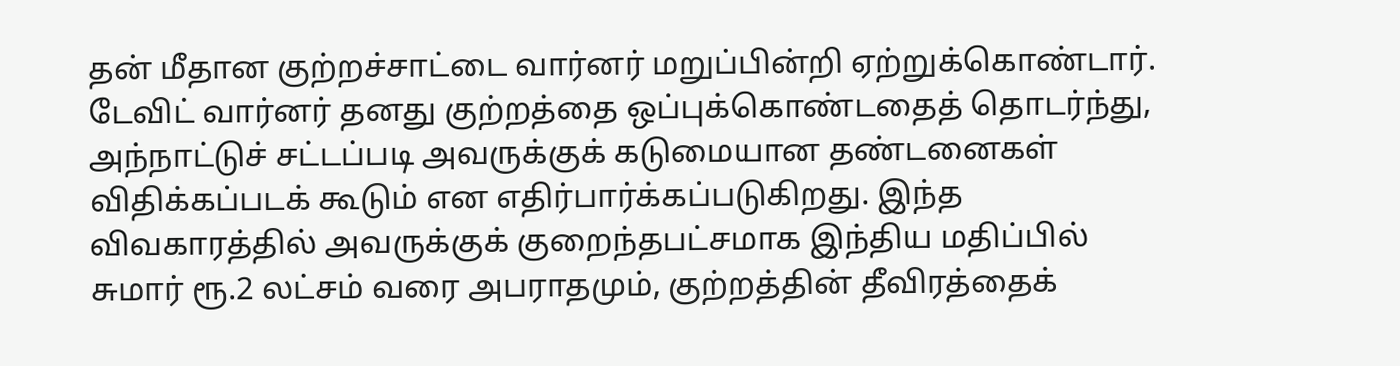தன் மீதான குற்றச்சாட்டை வார்னர் மறுப்பின்றி ஏற்றுக்கொண்டார்.
டேவிட் வார்னர் தனது குற்றத்தை ஒப்புக்கொண்டதைத் தொடர்ந்து, அந்நாட்டுச் சட்டப்படி அவருக்குக் கடுமையான தண்டனைகள் விதிக்கப்படக் கூடும் என எதிர்பார்க்கப்படுகிறது. இந்த விவகாரத்தில் அவருக்குக் குறைந்தபட்சமாக இந்திய மதிப்பில் சுமார் ரூ.2 லட்சம் வரை அபராதமும், குற்றத்தின் தீவிரத்தைக்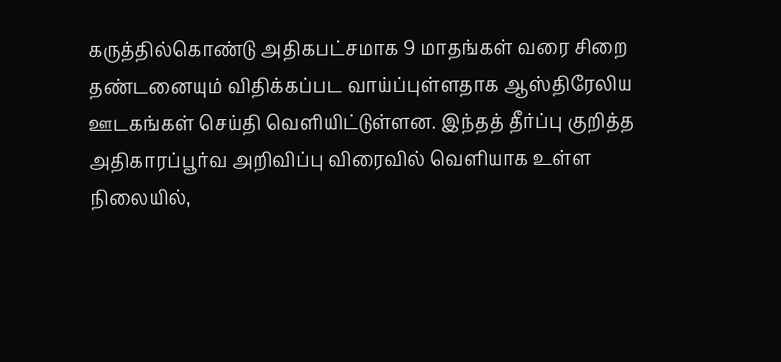கருத்தில்கொண்டு அதிகபட்சமாக 9 மாதங்கள் வரை சிறை தண்டனையும் விதிக்கப்பட வாய்ப்புள்ளதாக ஆஸ்திரேலிய ஊடகங்கள் செய்தி வெளியிட்டுள்ளன. இந்தத் தீர்ப்பு குறித்த அதிகாரப்பூர்வ அறிவிப்பு விரைவில் வெளியாக உள்ள நிலையில்,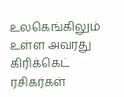உலகெங்கிலும் உள்ள அவரது கிரிக்கெட் ரசிகர்கள்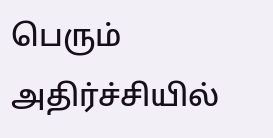பெரும் அதிர்ச்சியில்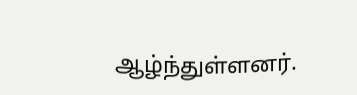ஆழ்ந்துள்ளனர்.